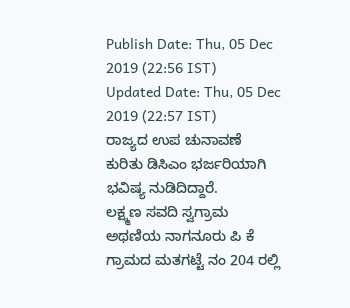Publish Date: Thu, 05 Dec 2019 (22:56 IST)
Updated Date: Thu, 05 Dec 2019 (22:57 IST)
ರಾಜ್ಯದ ಉಪ ಚುನಾವಣೆ ಕುರಿತು ಡಿಸಿಎಂ ಭರ್ಜರಿಯಾಗಿ ಭವಿಷ್ಯ ನುಡಿದಿದ್ದಾರೆ.
ಲಕ್ಷ್ಮಣ ಸವದಿ ಸ್ವಗ್ರಾಮ ಅಥಣಿಯ ನಾಗನೂರು ಪಿ ಕೆ ಗ್ರಾಮದ ಮತಗಟ್ಟೆ ನಂ 204 ರಲ್ಲಿ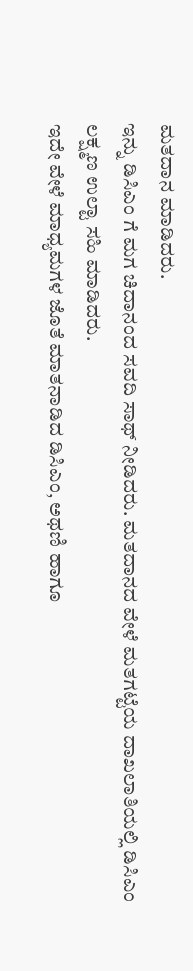ಮತದಾನ ಮಾಡಿದರು.
ಇನ್ನು ಡಿಸಿಎಂ ಗೆ ಮಗ ಚಿದಾನಂದ ಸವದಿ ಸಾಥ್ ನೀಡಿದರು. ಮತದಾನದ ವೇಳೆ ಮತಗಟ್ಟೆಯ ದಾಖಲಾತಿಯಲ್ಲಿ ಡಿಸಿಎಂ ಲಕ್ಷ್ಮಣ ಉಲ್ಟಾ ಸಹಿ ಮಾಡಿದರು.
ಇದೇ ವೇಳೆ ಮಾಧ್ಯಮಗಳ ಜೊತೆ ಮಾತನಾಡಿದ ಡಿಸಿಎಂ, ಅಥಣಿ ಹಾಗೂ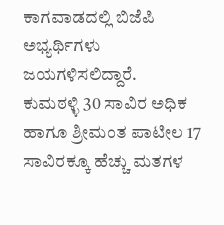ಕಾಗವಾಡದಲ್ಲಿ ಬಿಜೆಪಿ ಅಭ್ಯರ್ಥಿಗಳು ಜಯಗಳಿಸಲಿದ್ದಾರೆ.
ಕುಮಠಳ್ಳಿ 30 ಸಾವಿರ ಅಧಿಕ ಹಾಗೂ ಶ್ರೀಮಂತ ಪಾಟೀಲ 17 ಸಾವಿರಕ್ಕೂ ಹೆಚ್ಚು ಮತಗಳ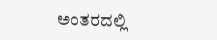ಅಂತರದಲ್ಲಿ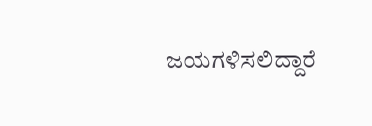ಜಯಗಳಿಸಲಿದ್ದಾರೆ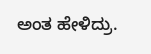ಅಂತ ಹೇಳಿದ್ರು.